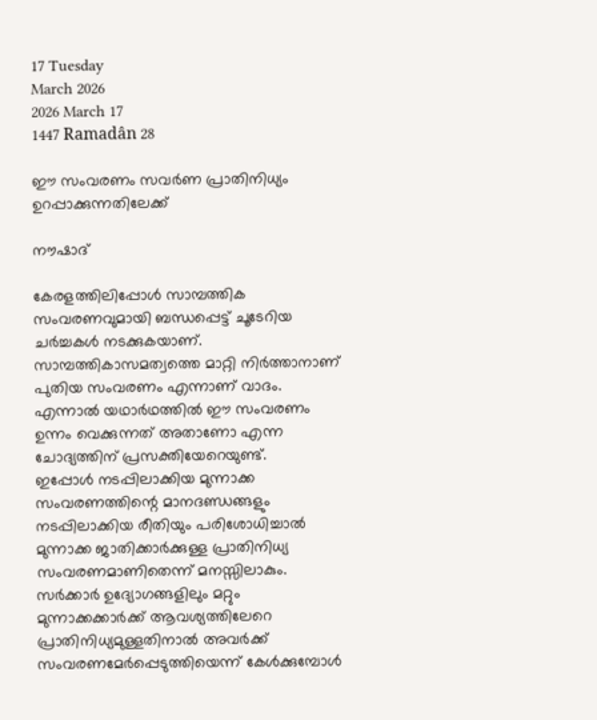17 Tuesday
March 2026
2026 March 17
1447 Ramadân 28

ഈ സംവരണം സവര്‍ണ പ്രാതിനിധ്യം ഉറപ്പാക്കുന്നതിലേക്ക്

നൗഷാദ്

കേരളത്തിലിപ്പോള്‍ സാമ്പത്തിക സംവരണവുമായി ബന്ധപ്പെട്ട് ചൂടേറിയ ചര്‍ച്ചകള്‍ നടക്കുകയാണ്. സാമ്പത്തികാസമത്വത്തെ മാറ്റി നിര്‍ത്താനാണ് പുതിയ സംവരണം എന്നാണ് വാദം. എന്നാല്‍ യഥാര്‍ഥത്തില്‍ ഈ സംവരണം ഉന്നം വെക്കുന്നത് അതാണോ എന്ന ചോദ്യത്തിന് പ്രസക്തിയേറെയുണ്ട്.
ഇപ്പോള്‍ നടപ്പിലാക്കിയ മുന്നാക്ക സംവരണത്തിന്റെ മാനദണ്ഡങ്ങളും നടപ്പിലാക്കിയ രീതിയും പരിശോധിച്ചാല്‍ മുന്നാക്ക ജാതിക്കാര്‍ക്കുള്ള പ്രാതിനിധ്യ സംവരണമാണിതെന്ന് മനസ്സിലാകും. സര്‍ക്കാര്‍ ഉദ്യോഗങ്ങളിലും മറ്റും മുന്നാക്കക്കാര്‍ക്ക് ആവശ്യത്തിലേറെ പ്രാതിനിധ്യമുള്ളതിനാല്‍ അവര്‍ക്ക് സംവരണമേര്‍പ്പെടുത്തിയെന്ന് കേള്‍ക്കുമ്പോള്‍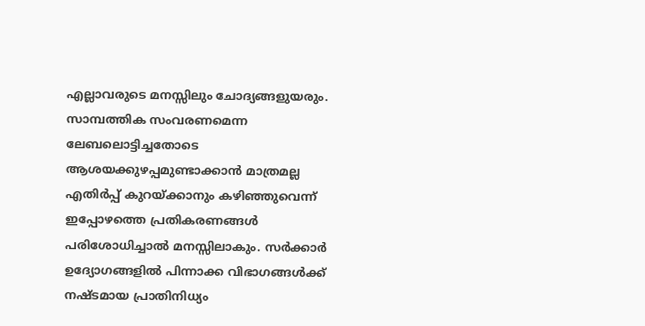എല്ലാവരുടെ മനസ്സിലും ചോദ്യങ്ങളുയരും.
സാമ്പത്തിക സംവരണമെന്ന ലേബലൊട്ടിച്ചതോടെ ആശയക്കുഴപ്പമുണ്ടാക്കാന്‍ മാത്രമല്ല എതിര്‍പ്പ് കുറയ്ക്കാനും കഴിഞ്ഞുവെന്ന് ഇപ്പോഴത്തെ പ്രതികരണങ്ങള്‍ പരിശോധിച്ചാല്‍ മനസ്സിലാകും. സര്‍ക്കാര്‍ ഉദ്യോഗങ്ങളില്‍ പിന്നാക്ക വിഭാഗങ്ങള്‍ക്ക് നഷ്ടമായ പ്രാതിനിധ്യം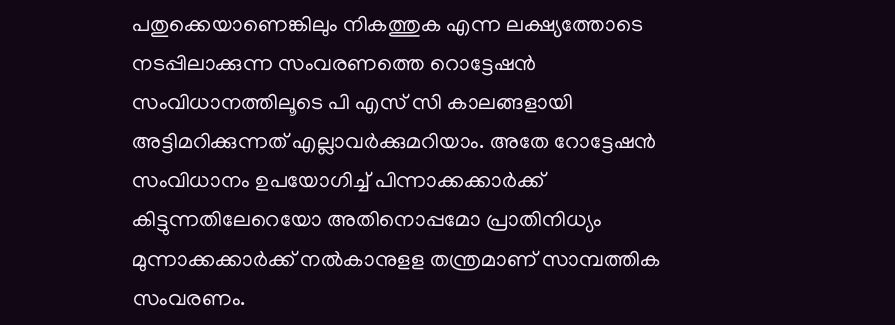പതുക്കെയാണെങ്കിലും നികത്തുക എന്ന ലക്ഷ്യത്തോടെ നടപ്പിലാക്കുന്ന സംവരണത്തെ റൊട്ടേഷന്‍ സംവിധാനത്തിലൂടെ പി എസ് സി കാലങ്ങളായി അട്ടിമറിക്കുന്നത് എല്ലാവര്‍ക്കുമറിയാം. അതേ റോട്ടേഷന്‍ സംവിധാനം ഉപയോഗിച്ച് പിന്നാക്കക്കാര്‍ക്ക് കിട്ടുന്നതിലേറെയോ അതിനൊപ്പമോ പ്രാതിനിധ്യം മുന്നാക്കക്കാര്‍ക്ക് നല്‍കാനുളള തന്ത്രമാണ് സാമ്പത്തിക സംവരണം.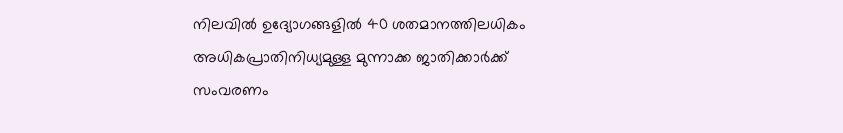നിലവില്‍ ഉദ്യോഗങ്ങളില്‍ 40 ശതമാനത്തിലധികം അധികപ്രാതിനിധ്യമുള്ള മുന്നാക്ക ജാതിക്കാര്‍ക്ക് സംവരണം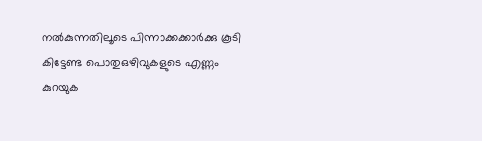നല്‍കുന്നതിലൂടെ പിന്നാക്കക്കാര്‍ക്കു കൂടി കിട്ടേണ്ട പൊതുഒഴിവുകളുടെ എണ്ണം കുറയുക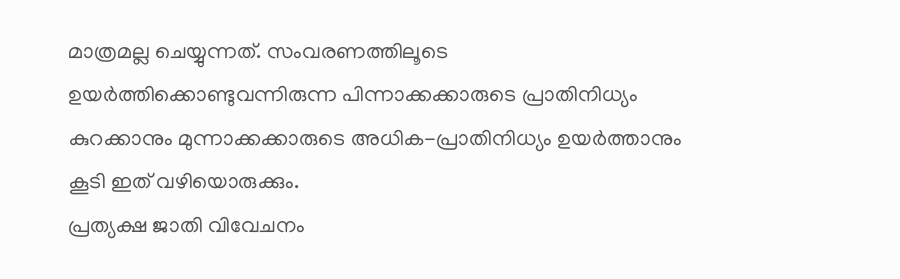മാത്രമല്ല ചെയ്യുന്നത്. സംവരണത്തിലൂടെ ഉയര്‍ത്തിക്കൊണ്ടുവന്നിരുന്ന പിന്നാക്കക്കാരുടെ പ്രാതിനിധ്യം കുറക്കാനും മുന്നാക്കക്കാരുടെ അധിക-പ്രാതിനിധ്യം ഉയര്‍ത്താനും കൂടി ഇത് വഴിയൊരുക്കും.
പ്രത്യക്ഷ ജാതി വിവേചനം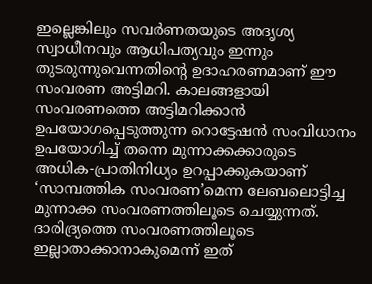ഇല്ലെങ്കിലും സവര്‍ണതയുടെ അദൃശ്യ സ്വാധീനവും ആധിപത്യവും ഇന്നും തുടരുന്നുവെന്നതിന്റെ ഉദാഹരണമാണ് ഈ സംവരണ അട്ടിമറി. കാലങ്ങളായി സംവരണത്തെ അട്ടിമറിക്കാന്‍ ഉപയോഗപ്പെടുത്തുന്ന റൊട്ടേഷന്‍ സംവിധാനം ഉപയോഗിച്ച് തന്നെ മുന്നാക്കക്കാരുടെ അധിക-പ്രാതിനിധ്യം ഉറപ്പാക്കുകയാണ് ‘സാമ്പത്തിക സംവരണ’മെന്ന ലേബലൊട്ടിച്ച മുന്നാക്ക സംവരണത്തിലൂടെ ചെയ്യുന്നത്.
ദാരിദ്ര്യത്തെ സംവരണത്തിലൂടെ ഇല്ലാതാക്കാനാകുമെന്ന് ഇത്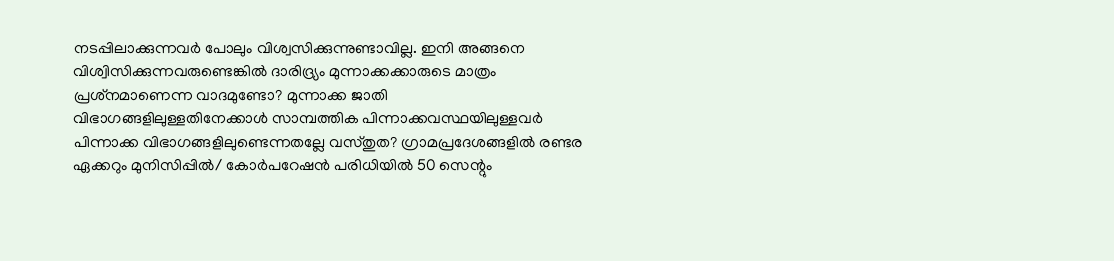നടപ്പിലാക്കുന്നവര്‍ പോലും വിശ്വസിക്കുന്നുണ്ടാവില്ല. ഇനി അങ്ങനെ വിശ്വിസിക്കുന്നവരുണ്ടെങ്കില്‍ ദാരിദ്ര്യം മുന്നാക്കക്കാരുടെ മാത്രം പ്രശ്‌നമാണെന്ന വാദമുണ്ടോ? മുന്നാക്ക ജാതി വിഭാഗങ്ങളിലുള്ളതിനേക്കാള്‍ സാമ്പത്തിക പിന്നാക്കവസ്ഥയിലുള്ളവര്‍ പിന്നാക്ക വിഭാഗങ്ങളിലുണ്ടെന്നതല്ലേ വസ്തുത? ഗ്രാമപ്രദേശങ്ങളില്‍ രണ്ടര ഏക്കറും മുനിസിപ്പില്‍/ കോര്‍പറേഷന്‍ പരിധിയില്‍ 50 സെന്റും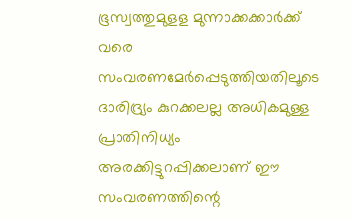ഭൂസ്വത്തുമുളള മുന്നാക്കക്കാര്‍ക്ക് വരെ സംവരണമേര്‍പ്പെടുത്തിയതിലൂടെ ദാരിദ്ര്യം കുറക്കലല്ല അധികമുള്ള പ്രാതിനിധ്യം അരക്കിട്ടുറപ്പിക്കലാണ് ഈ സംവരണത്തിന്റെ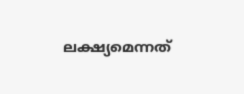ലക്ഷ്യമെന്നത്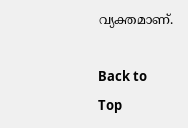വ്യക്തമാണ്.

Back to Top